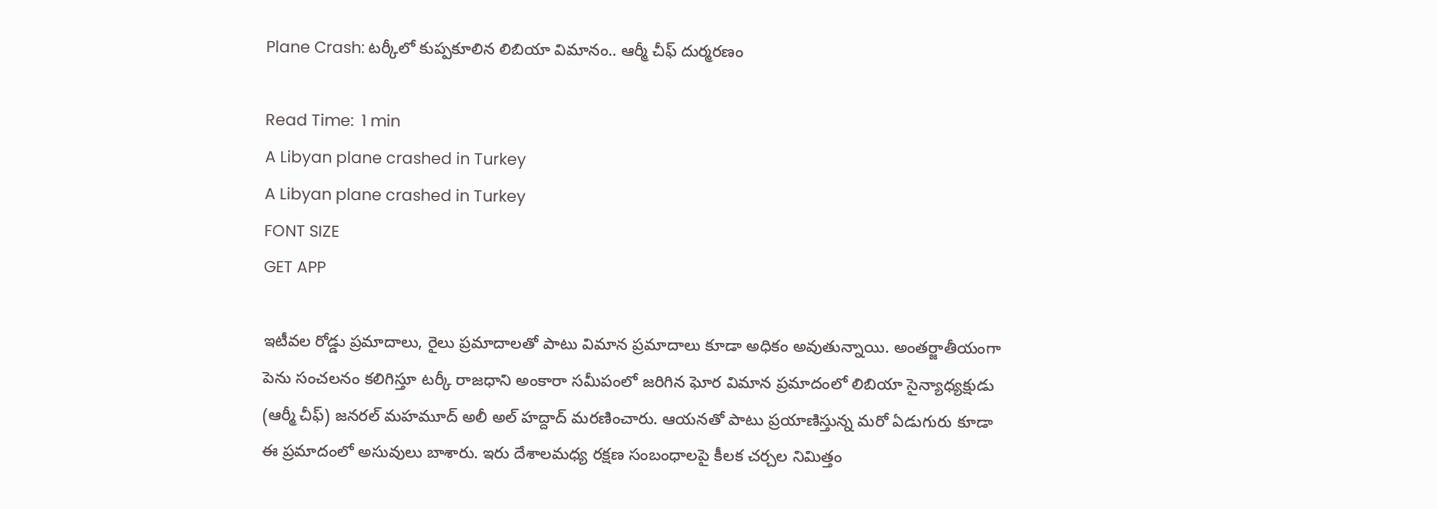Plane Crash: టర్కీలో కుప్పకూలిన లిబియా విమానం.. ఆర్మీ చీఫ్ దుర్మరణం

Read Time:  1 min
A Libyan plane crashed in Turkey
A Libyan plane crashed in Turkey
FONT SIZE
GET APP

ఇటీవల రోడ్డు ప్రమాదాలు, రైలు ప్రమాదాలతో పాటు విమాన ప్రమాదాలు కూడా అధికం అవుతున్నాయి. అంతర్జాతీయంగా పెను సంచలనం కలిగిస్తూ టర్కీ రాజధాని అంకారా సమీపంలో జరిగిన ఘోర విమాన ప్రమాదంలో లిబియా సైన్యాధ్యక్షుడు (ఆర్మీ చీఫ్) జనరల్ మహమూద్ అలీ అల్ హద్దాద్ మరణించారు. ఆయనతో పాటు ప్రయాణిస్తున్న మరో ఏడుగురు కూడా ఈ ప్రమాదంలో అసువులు బాశారు. ఇరు దేశాలమధ్య రక్షణ సంబంధాలపై కీలక చర్చల నిమిత్తం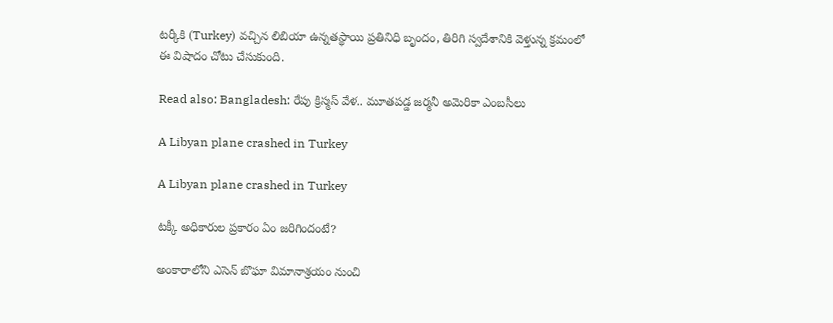టర్కీకి (Turkey) వచ్చిన లిబియా ఉన్నతస్థాయి ప్రతినిధి బృందం, తిరిగి స్వదేశానికి వెళ్తున్న క్రమంలో ఈ విషాదం చోటు చేసుకుంది.

Read also: Bangladesh: రేపు క్రిస్మస్ వేళ.. మూతపడ్డ జర్మనీ అమెరికా ఎంబసీలు

A Libyan plane crashed in Turkey

A Libyan plane crashed in Turkey

టక్కీ అధికారుల ప్రకారం ఏం జరిగిందంటే?

అంకారాలోని ఎసెన్ బొఘా విమానాశ్రయం నుంచి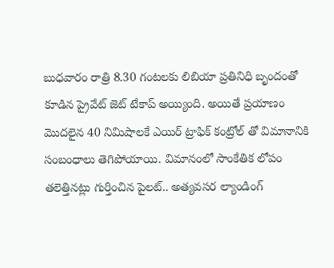బుధవారం రాత్రి 8.30 గంటలకు లిబియా ప్రతినిధి బృందంతో కూడిన ప్రైవేట్ జెట్ టేకాప్ అయ్యింది. అయితే ప్రయాణం మొదలైన 40 నిమిషాలకే ఎయిర్ ట్రాఫిక్ కంట్రోల్ తో విమానానికి సంబంధాలు తెగిపోయాయి. విమానంలో సాంకేతిక లోపం తలెత్తినట్లు గుర్తించిన పైలట్.. అత్యవసర ల్యాండింగ్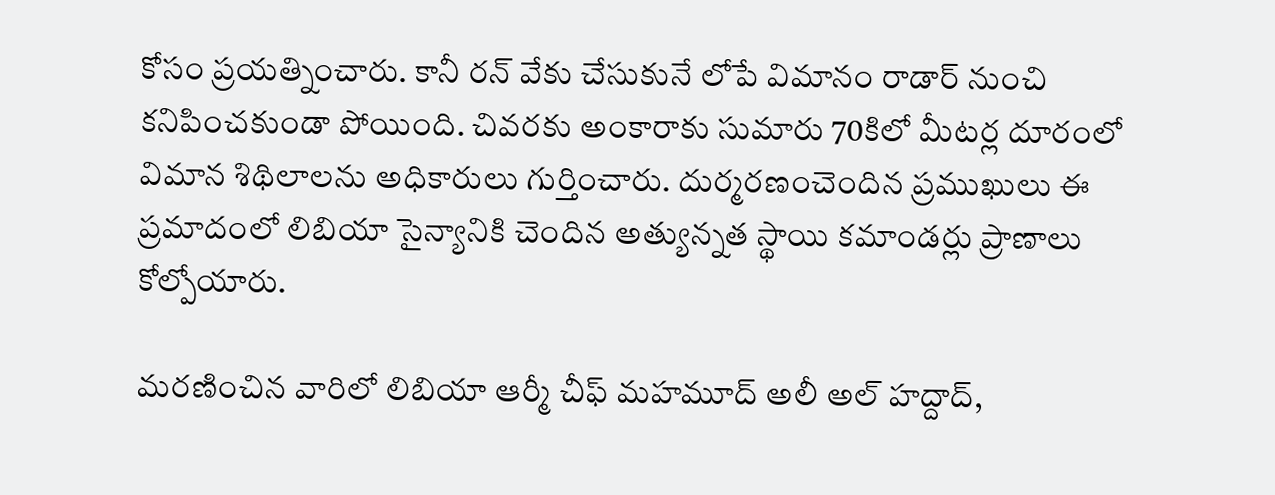కోసం ప్రయత్నించారు. కానీ రన్ వేకు చేసుకునే లోపే విమానం రాడార్ నుంచి కనిపించకుండా పోయింది. చివరకు అంకారాకు సుమారు 70కిలో మీటర్ల దూరంలో విమాన శిథిలాలను అధికారులు గుర్తించారు. దుర్మరణంచెందిన ప్రముఖులు ఈ ప్రమాదంలో లిబియా సైన్యానికి చెందిన అత్యున్నత స్థాయి కమాండర్లు ప్రాణాలు కోల్పోయారు.

మరణించిన వారిలో లిబియా ఆర్మీ చీఫ్ మహమూద్ అలీ అల్ హద్దాద్,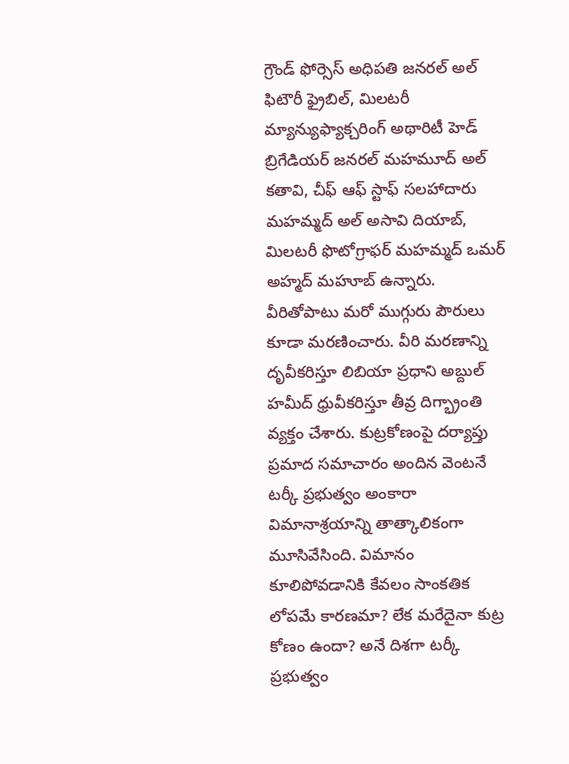గ్రౌండ్ ఫోర్సెస్ అధిపతి జనరల్ అల్ ఫిటౌరీ ఫ్రైబిల్, మిలటరీ మ్యాన్యుఫ్యాక్చరింగ్ అథారిటీ హెడ్ బ్రిగేడియర్ జనరల్ మహమూద్ అల్ కతావి, చీఫ్ ఆఫ్ స్టాఫ్ సలహాదారు మహమ్మద్ అల్ అసావి దియాబ్, మిలటరీ ఫొటోగ్రాఫర్ మహమ్మద్ ఒమర్ అహ్మద్ మహూబ్ ఉన్నారు. వీరితోపాటు మరో ముగ్గురు పౌరులు కూడా మరణించారు. వీరి మరణాన్ని దృవీకరిస్తూ లిబియా ప్రధాని అబ్దుల్ హమీద్ ధ్రువీకరిస్తూ తీవ్ర దిగ్భ్రాంతి వ్యక్తం చేశారు. కుట్రకోణంపై దర్యాప్తు ప్రమాద సమాచారం అందిన వెంటనే టర్కీ ప్రభుత్వం అంకారా విమానాశ్రయాన్ని తాత్కాలికంగా మూసివేసింది. విమానం కూలిపోవడానికి కేవలం సాంకతిక లోపమే కారణమా? లేక మరేదైనా కుట్ర కోణం ఉందా? అనే దిశగా టర్కీ ప్రభుత్వం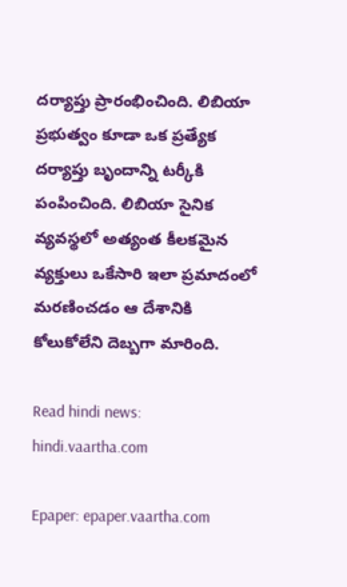దర్యాప్తు ప్రారంభించింది. లిబియా ప్రభుత్వం కూడా ఒక ప్రత్యేక దర్యాప్తు బృందాన్ని టర్కీకి పంపించింది. లిబియా సైనిక వ్యవస్థలో అత్యంత కీలకమైన వ్యక్తులు ఒకేసారి ఇలా ప్రమాదంలో మరణించడం ఆ దేశానికి కోలుకోలేని దెబ్బగా మారింది.

Read hindi news: hindi.vaartha.com

Epaper: epaper.vaartha.com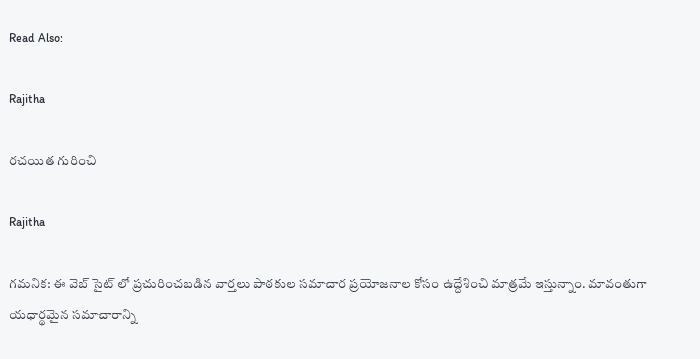Read Also:

Rajitha

రచయిత గురించి

Rajitha

గమనిక: ఈ వెబ్ సైట్ లో ప్రచురించబడిన వార్తలు పాఠకుల సమాచార ప్రయోజనాల కోసం ఉద్దేశించి మాత్రమే ఇస్తున్నాం. మావంతుగా యధార్థమైన సమాచారాన్ని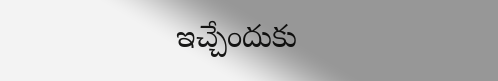ఇచ్చేందుకు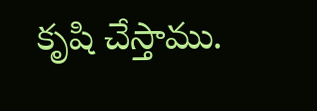కృషి చేస్తాము.